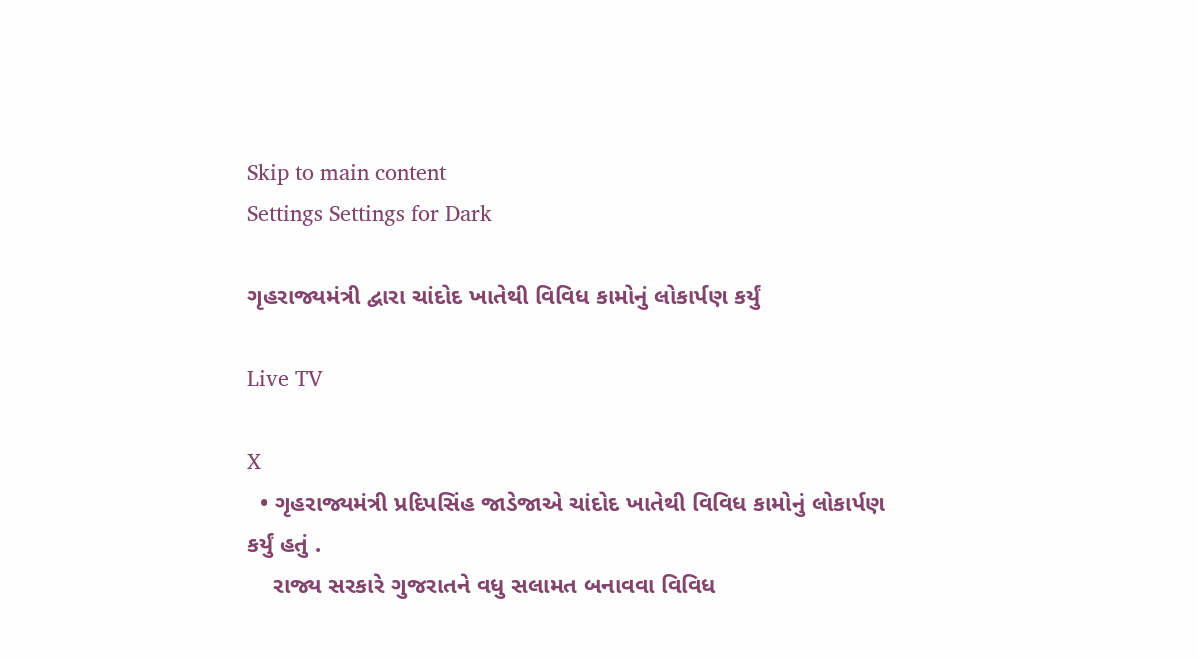Skip to main content
Settings Settings for Dark

ગૃહરાજ્યમંત્રી દ્વારા ચાંદોદ ખાતેથી વિવિધ કામોનું લોકાર્પણ કર્યું

Live TV

X
  • ગૃહરાજ્યમંત્રી પ્રદિપસિંહ જાડેજાએ ચાંદોદ ખાતેથી વિવિધ કામોનું લોકાર્પણ કર્યું હતું .
    રાજ્ય સરકારે ગુજરાતને વધુ સલામત બનાવવા વિવિધ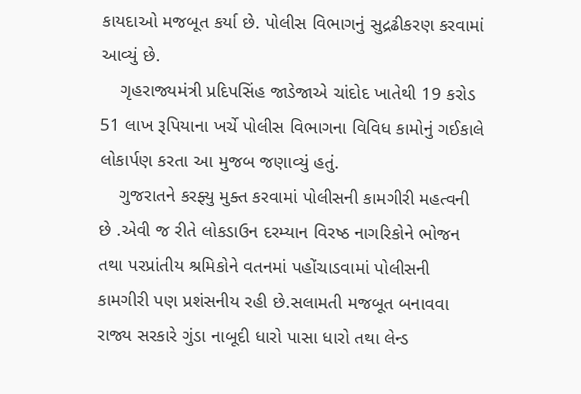કાયદાઓ મજબૂત કર્યા છે. પોલીસ વિભાગનું સુદ્રઢીકરણ કરવામાં આવ્યું છે.
    ગૃહરાજ્યમંત્રી પ્રદિપસિંહ જાડેજાએ ચાંદોદ ખાતેથી 19 કરોડ 51 લાખ રૂપિયાના ખર્ચે પોલીસ વિભાગના વિવિધ કામોનું ગઈકાલે લોકાર્પણ કરતા આ મુજબ જણાવ્યું હતું.
    ગુજરાતને કરફ્યુ મુક્ત કરવામાં પોલીસની કામગીરી મહત્વની છે .એવી જ રીતે લોકડાઉન દરમ્યાન વિરષ્ઠ નાગરિકોને ભોજન તથા પરપ્રાંતીય શ્રમિકોને વતનમાં પહોંચાડવામાં પોલીસની કામગીરી પણ પ્રશંસનીય રહી છે.સલામતી મજબૂત બનાવવા રાજ્ય સરકારે ગુંડા નાબૂદી ધારો પાસા ધારો તથા લેન્ડ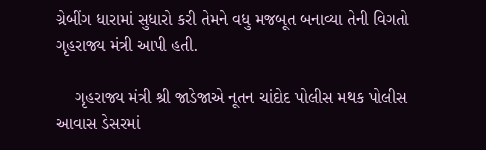ગ્રેબીંગ ધારામાં સુધારો કરી તેમને વધુ મજબૂત બનાવ્યા તેની વિગતો ગૃહરાજ્ય મંત્રી આપી હતી.

    ગૃહરાજ્ય મંત્રી શ્રી જાડેજાએ નૂતન ચાંદોદ પોલીસ મથક પોલીસ આવાસ ડેસરમાં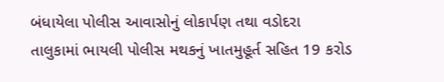બંધાયેલા પોલીસ આવાસોનું લોકાર્પણ તથા વડોદરા તાલુકામાં ભાયલી પોલીસ મથકનું ખાતમુહૂર્ત સહિત 19 કરોડ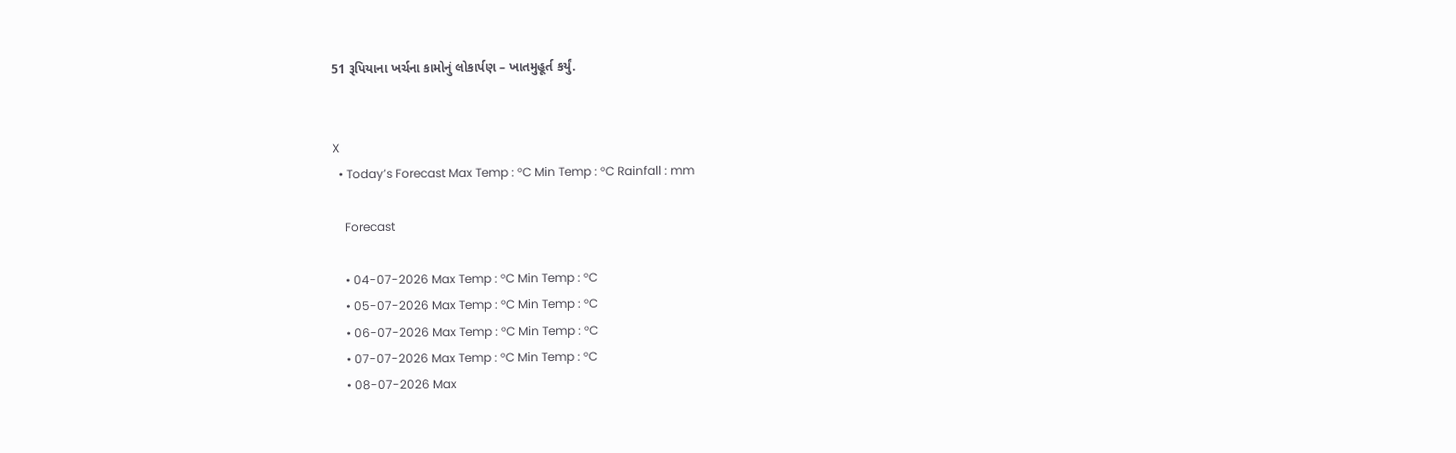51 રૂપિયાના ખર્ચના કામોનું લોકાર્પણ – ખાતમુહૂર્ત કર્યું.


X
  • Today’s Forecast Max Temp : °C Min Temp : °C Rainfall : mm

    Forecast

    • 04-07-2026 Max Temp : °C Min Temp : °C
    • 05-07-2026 Max Temp : °C Min Temp : °C
    • 06-07-2026 Max Temp : °C Min Temp : °C
    • 07-07-2026 Max Temp : °C Min Temp : °C
    • 08-07-2026 Max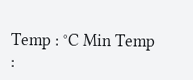Temp : °C Min Temp :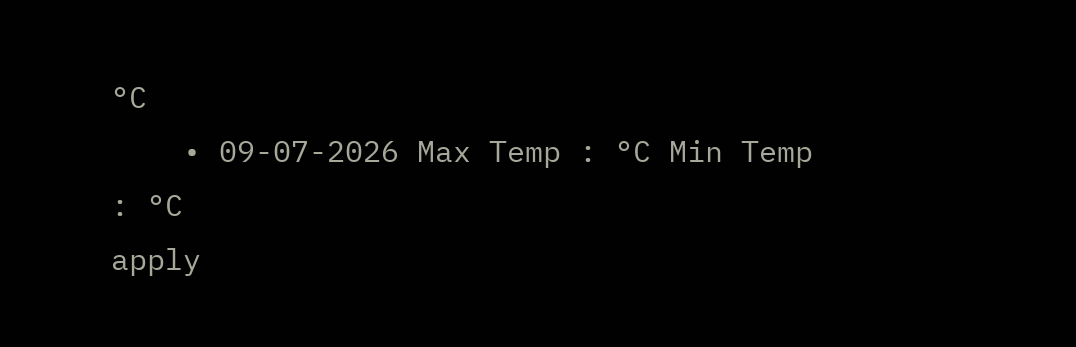°C
    • 09-07-2026 Max Temp : °C Min Temp : °C
apply